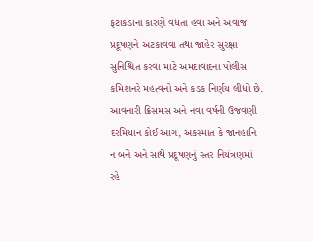ફટાકડાના કારણે વધતા હવા અને અવાજ પ્રદૂષણને અટકાવવા તથા જાહેર સુરક્ષા સુનિશ્ચિત કરવા માટે અમદાવાદના પોલીસ કમિશનરે મહત્વનો અને કડક નિર્ણય લીધો છે. આવનારી ક્રિસમસ અને નવા વર્ષની ઉજવણી દરમિયાન કોઈ આગ, અકસ્માત કે જાનહાનિ ન બને અને સાથે પ્રદૂષણનું સ્તર નિયંત્રણમાં રહે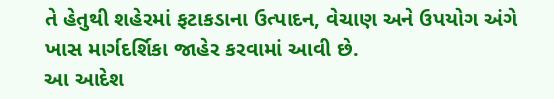તે હેતુથી શહેરમાં ફટાકડાના ઉત્પાદન, વેચાણ અને ઉપયોગ અંગે ખાસ માર્ગદર્શિકા જાહેર કરવામાં આવી છે.
આ આદેશ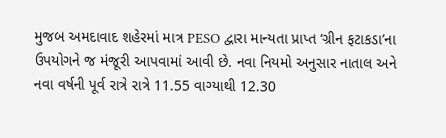મુજબ અમદાવાદ શહેરમાં માત્ર PESO દ્વારા માન્યતા પ્રાપ્ત ‘ગ્રીન ફટાકડા’ના ઉપયોગને જ મંજૂરી આપવામાં આવી છે. નવા નિયમો અનુસાર નાતાલ અને નવા વર્ષની પૂર્વ રાત્રે રાત્રે 11.55 વાગ્યાથી 12.30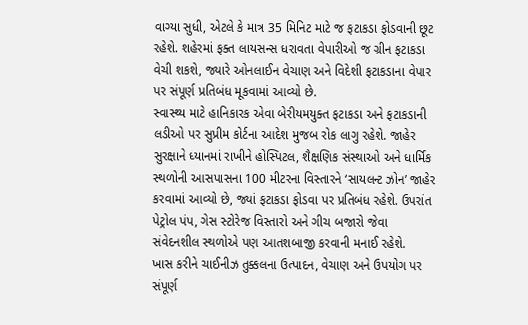વાગ્યા સુધી, એટલે કે માત્ર 35 મિનિટ માટે જ ફટાકડા ફોડવાની છૂટ રહેશે. શહેરમાં ફક્ત લાયસન્સ ધરાવતા વેપારીઓ જ ગ્રીન ફટાકડા વેચી શકશે, જ્યારે ઓનલાઈન વેચાણ અને વિદેશી ફટાકડાના વેપાર પર સંપૂર્ણ પ્રતિબંધ મૂકવામાં આવ્યો છે.
સ્વાસ્થ્ય માટે હાનિકારક એવા બેરીયમયુક્ત ફટાકડા અને ફટાકડાની લડીઓ પર સુપ્રીમ કોર્ટના આદેશ મુજબ રોક લાગુ રહેશે. જાહેર સુરક્ષાને ધ્યાનમાં રાખીને હોસ્પિટલ, શૈક્ષણિક સંસ્થાઓ અને ધાર્મિક સ્થળોની આસપાસના 100 મીટરના વિસ્તારને ‘સાયલન્ટ ઝોન’ જાહેર કરવામાં આવ્યો છે, જ્યાં ફટાકડા ફોડવા પર પ્રતિબંધ રહેશે. ઉપરાંત પેટ્રોલ પંપ, ગેસ સ્ટોરેજ વિસ્તારો અને ગીચ બજારો જેવા સંવેદનશીલ સ્થળોએ પણ આતશબાજી કરવાની મનાઈ રહેશે.
ખાસ કરીને ચાઈનીઝ તુક્કલના ઉત્પાદન, વેચાણ અને ઉપયોગ પર સંપૂર્ણ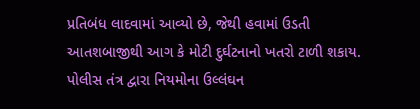પ્રતિબંધ લાદવામાં આવ્યો છે, જેથી હવામાં ઉડતી આતશબાજીથી આગ કે મોટી દુર્ઘટનાનો ખતરો ટાળી શકાય. પોલીસ તંત્ર દ્વારા નિયમોના ઉલ્લંઘન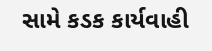સામે કડક કાર્યવાહી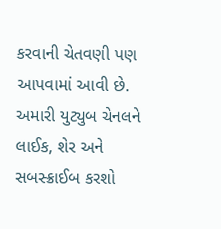કરવાની ચેતવણી પણ આપવામાં આવી છે.
અમારી યુટ્યુબ ચેનલને લાઈક, શેર અને સબસ્ક્રાઈબ કરશો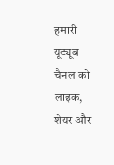हमारी यूट्यूब चैनल को लाइक, शेयर और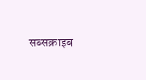सब्सक्राइब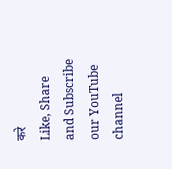करे
Like, Share and Subscribe our YouTube channel